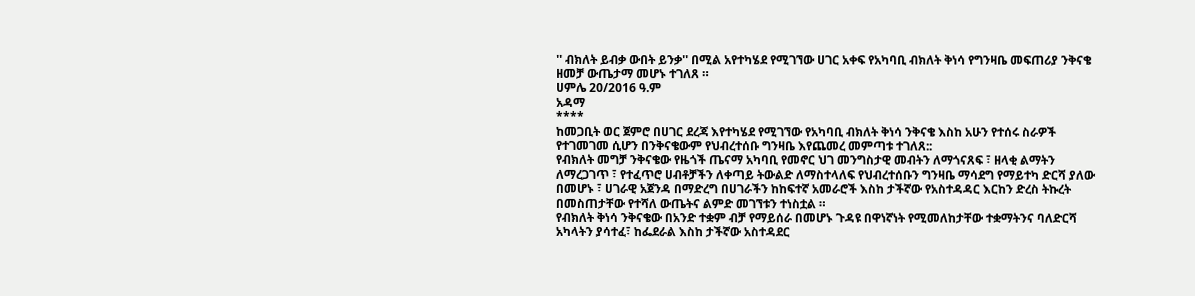'' ብክለት ይብቃ ውበት ይንቃ'' በሚል አየተካሄደ የሚገኘው ሀገር አቀፍ የአካባቢ ብክለት ቅነሳ የግንዛቤ መፍጠሪያ ንቅናቄ ዘመቻ ውጤታማ መሆኑ ተገለጸ ።
ሀምሌ 20/2016 ዓ.ም
አዳማ
****
ከመጋቢት ወር ጀምሮ በሀገር ደረጃ እየተካሄደ የሚገኘው የአካባቢ ብክለት ቅነሳ ንቅናቄ እስከ አሁን የተሰሩ ስራዎች የተገመገመ ሲሆን በንቅናቄውም የህብረተሰቡ ግንዛቤ እየጨመረ መምጣቱ ተገለጸ::
የብክለት መግቻ ንቅናቄው የዜጎች ጤናማ አካባቢ የመኖር ህገ መንግስታዊ መብትን ለማጎናጸፍ ፣ ዘላቂ ልማትን ለማረጋገጥ ፣ የተፈጥሮ ሀብቶቻችን ለቀጣይ ትውልድ ለማስተላለፍ የህብረተሰቡን ግንዛቤ ማሳደግ የማይተካ ድርሻ ያለው በመሆኑ ፣ ሀገራዊ አጀንዳ በማድረግ በሀገራችን ከከፍተኛ አመራሮች እስከ ታችኛው የአስተዳዳር እርከን ድረስ ትኩረት በመስጠታቸው የተሻለ ውጤትና ልምድ መገኘቱን ተነስቷል ።
የብክለት ቅነሳ ንቅናቄው በአንድ ተቋም ብቻ የማይሰራ በመሆኑ ጉዳዩ በዋነኛነት የሚመለከታቸው ተቋማትንና ባለድርሻ አካላትን ያሳተፈ፣ ከፌደራል እስከ ታችኛው አስተዳደር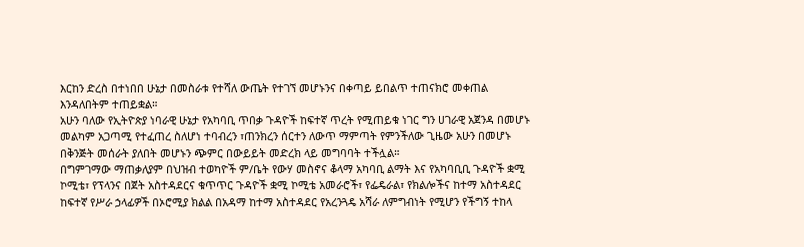እርከን ድረስ በተነበበ ሁኔታ በመስራቱ የተሻለ ውጤት የተገኘ መሆኑንና በቀጣይ ይበልጥ ተጠናክሮ መቀጠል እንዳለበትም ተጠይቋል።
አሁን ባለው የኢትዮጵያ ነባራዊ ሁኔታ የአካባቢ ጥበቃ ጉዳዮች ከፍተኛ ጥረት የሚጠይቁ ነገር ግን ሀገራዊ አጀንዳ በመሆኑ መልካም አጋጣሚ የተፈጠረ ስለሆነ ተባብረን ፣ጠንክረን ሰርተን ለውጥ ማምጣት የምንችለው ጊዜው አሁን በመሆኑ በቅንጅት መሰራት ያለበት መሆኑን ጭምር በውይይት መድረክ ላይ መግባባት ተችሏል።
በግምገማው ማጠቃለያም በህዝብ ተወካዮች ም/ቤት የውሃ መስኖና ቆላማ አካባቢ ልማት እና የአካባቢቢ ጉዳዮች ቋሚ ኮሚቴ፣ የፕላንና በጀት አስተዳደርና ቁጥጥር ጉዳዮች ቋሚ ኮሚቴ አመራሮች፣ የፌዴራል፣ የክልሎችና ከተማ አስተዳደር ከፍተኛ የሥራ ኃላፊዎች በኦሮሚያ ክልል በአዳማ ከተማ አስተዳደር የአረንጓዴ አሻራ ለምግብነት የሚሆን የችግኝ ተከላ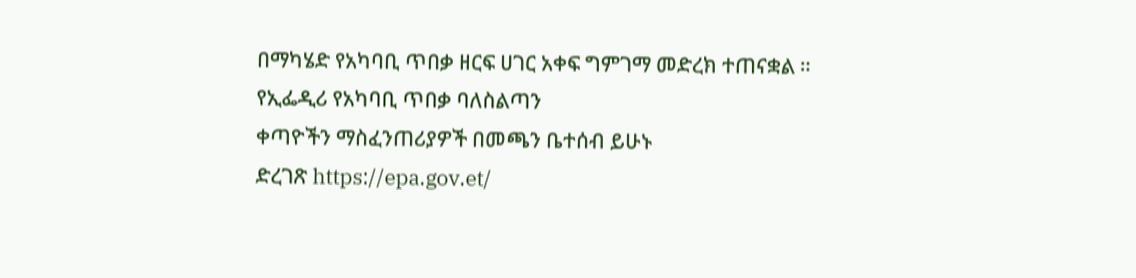በማካሄድ የአካባቢ ጥበቃ ዘርፍ ሀገር አቀፍ ግምገማ መድረክ ተጠናቋል ።
የኢፌዲሪ የአካባቢ ጥበቃ ባለስልጣን
ቀጣዮችን ማስፈንጠሪያዎች በመጫን ቤተሰብ ይሁኑ
ድረገጽ https://epa.gov.et/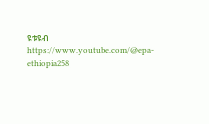ዩቱዩብ https://www.youtube.com/@epa-ethiopia258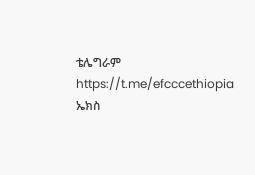ቴሌግራም https://t.me/efcccethiopia
ኤክስ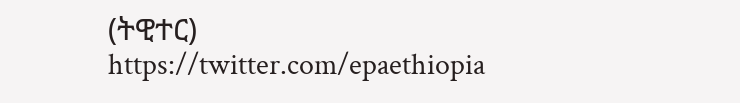(ትዊተር) https://twitter.com/epaethiopia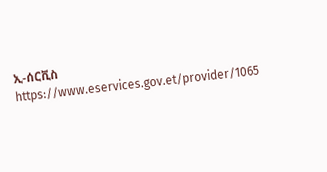ኢ-ሰርቪስ https://www.eservices.gov.et/provider/1065